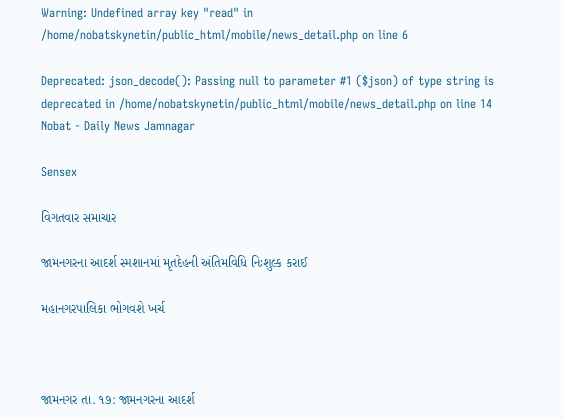Warning: Undefined array key "read" in /home/nobatskynetin/public_html/mobile/news_detail.php on line 6

Deprecated: json_decode(): Passing null to parameter #1 ($json) of type string is deprecated in /home/nobatskynetin/public_html/mobile/news_detail.php on line 14
Nobat - Daily News Jamnagar

Sensex

વિગતવાર સમાચાર

જામનગરના આદર્શ સ્મશાનમાં મૃતદેહની અંતિમવિધિ નિઃશુલ્ક કરાઈ

મહાનગરપાલિકા ભોગવશે ખર્ચ



જામનગર તા. ૧૭: જામનગરના આદર્શ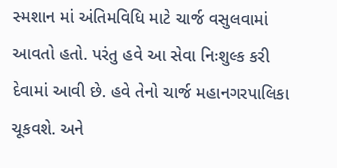સ્મશાન માં અંતિમવિધિ માટે ચાર્જ વસુલવામાં આવતો હતો. પરંતુ હવે આ સેવા નિઃશુલ્ક કરી દેવામાં આવી છે. હવે તેનો ચાર્જ મહાનગરપાલિકા ચૂકવશે. અને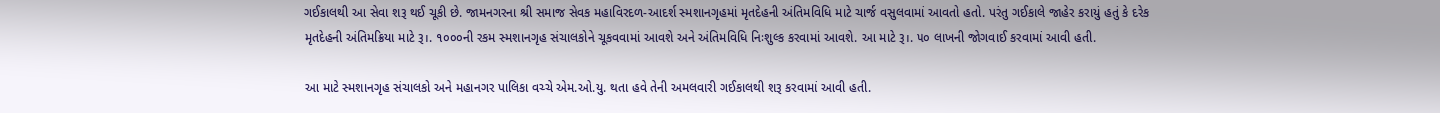ગઈકાલથી આ સેવા શરૂ થઈ ચૂકી છે. જામનગરના શ્રી સમાજ સેવક મહાવિરદળ-આદર્શ સ્મશાનગૃહમાં મૃતદેહની અંતિમવિધિ માટે ચાર્જ વસુલવામાં આવતો હતો. પરંતુ ગઈકાલે જાહેર કરાયું હતું કે દરેક મૃતદેહની અંતિમક્રિયા માટે રૂ।. ૧૦૦૦ની રકમ સ્મશાનગૃહ સંચાલકોને ચૂકવવામાં આવશે અને અંતિમવિધિ નિઃશુલ્ક કરવામાં આવશે. આ માટે રૂ।. ૫૦ લાખની જોગવાઈ કરવામાં આવી હતી.

આ માટે સ્મશાનગૃહ સંચાલકો અને મહાનગર પાલિકા વચ્ચે એમ.ઓ.યુ. થતા હવે તેની અમલવારી ગઈકાલથી શરૂ કરવામાં આવી હતી.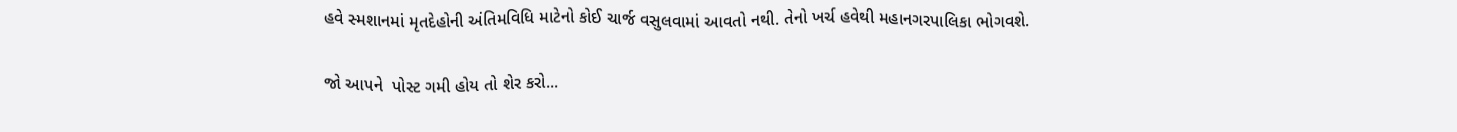હવે સ્મશાનમાં મૃતદેહોની અંતિમવિધિ માટેનો કોઈ ચાર્જ વસુલવામાં આવતો નથી. તેનો ખર્ચ હવેથી મહાનગરપાલિકા ભોગવશે.

જો આપને  પોસ્ટ ગમી હોય તો શેર કરો...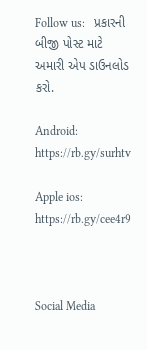Follow us:   પ્રકારની બીજી પોસ્ટ માટે અમારી એપ ડાઉનલોડ કરો.

Android: https://rb.gy/surhtv

Apple ios: https://rb.gy/cee4r9



Social Media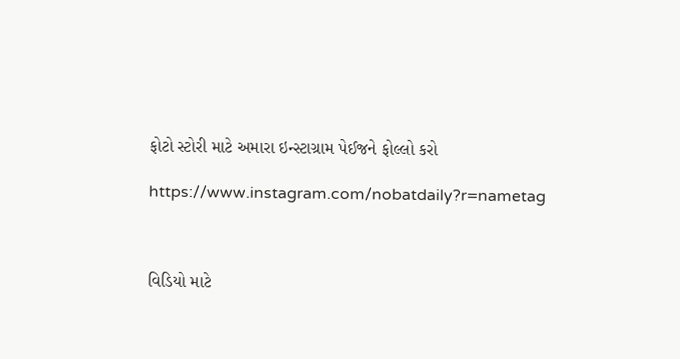ફોટો સ્ટોરી માટે અમારા ઇન્સ્ટાગ્રામ પેઈજને ફોલ્લો કરો

https://www.instagram.com/nobatdaily?r=nametag



વિડિયો માટે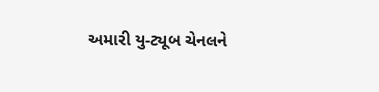અમારી યુ-ટ્યૂબ ચેનલને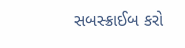સબસ્ક્રાઈબ કરો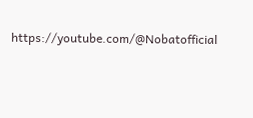https://youtube.com/@Nobatofficial